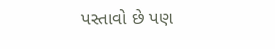પસ્તાવો છે પણ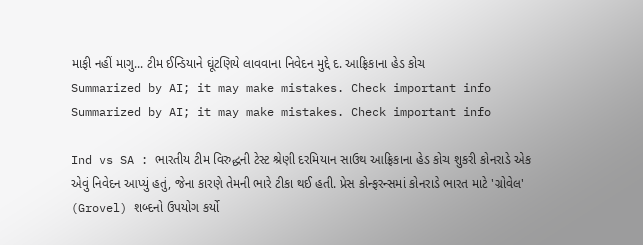માફી નહીં માગુ... ટીમ ઈન્ડિયાને ઘૂંટણિયે લાવવાના નિવેદન મુદ્દે દ. આફ્રિકાના હેડ કોચ
Summarized by AI; it may make mistakes. Check important info
Summarized by AI; it may make mistakes. Check important info

Ind vs SA : ભારતીય ટીમ વિરુદ્ધની ટેસ્ટ શ્રેણી દરમિયાન સાઉથ આફ્રિકાના હેડ કોચ શુકરી કોનરાડે એક એવું નિવેદન આપ્યું હતું, જેના કારણે તેમની ભારે ટીકા થઈ હતી. પ્રેસ કોન્ફરન્સમાં કોનરાડે ભારત માટે 'ગ્રોવેલ' (Grovel) શબ્દનો ઉપયોગ કર્યો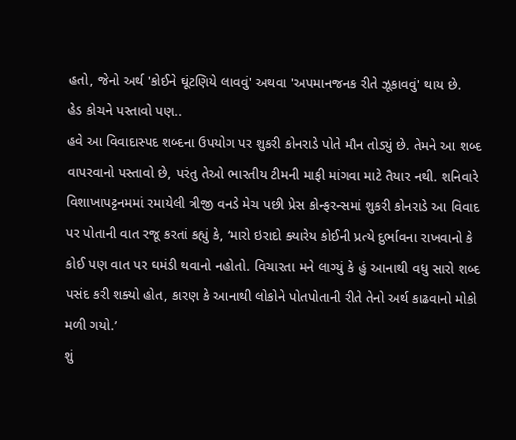હતો, જેનો અર્થ 'કોઈને ઘૂંટણિયે લાવવું' અથવા 'અપમાનજનક રીતે ઝૂકાવવું' થાય છે.
હેડ કોચને પસ્તાવો પણ..
હવે આ વિવાદાસ્પદ શબ્દના ઉપયોગ પર શુકરી કોનરાડે પોતે મૌન તોડ્યું છે. તેમને આ શબ્દ વાપરવાનો પસ્તાવો છે, પરંતુ તેઓ ભારતીય ટીમની માફી માંગવા માટે તૈયાર નથી. શનિવારે વિશાખાપટ્ટનમમાં રમાયેલી ત્રીજી વનડે મેચ પછી પ્રેસ કોન્ફરન્સમાં શુકરી કોનરાડે આ વિવાદ પર પોતાની વાત રજૂ કરતાં કહ્યું કે, ‘મારો ઇરાદો ક્યારેય કોઈની પ્રત્યે દુર્ભાવના રાખવાનો કે કોઈ પણ વાત પર ઘમંડી થવાનો નહોતો. વિચારતા મને લાગ્યું કે હું આનાથી વધુ સારો શબ્દ પસંદ કરી શક્યો હોત, કારણ કે આનાથી લોકોને પોતપોતાની રીતે તેનો અર્થ કાઢવાનો મોકો મળી ગયો.’
શું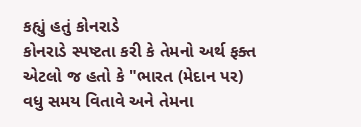કહ્યું હતું કોનરાડે
કોનરાડે સ્પષ્ટતા કરી કે તેમનો અર્થ ફક્ત એટલો જ હતો કે "ભારત (મેદાન પર) વધુ સમય વિતાવે અને તેમના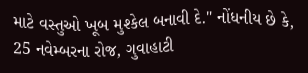માટે વસ્તુઓ ખૂબ મુશ્કેલ બનાવી દે." નોંધનીય છે કે, 25 નવેમ્બરના રોજ, ગુવાહાટી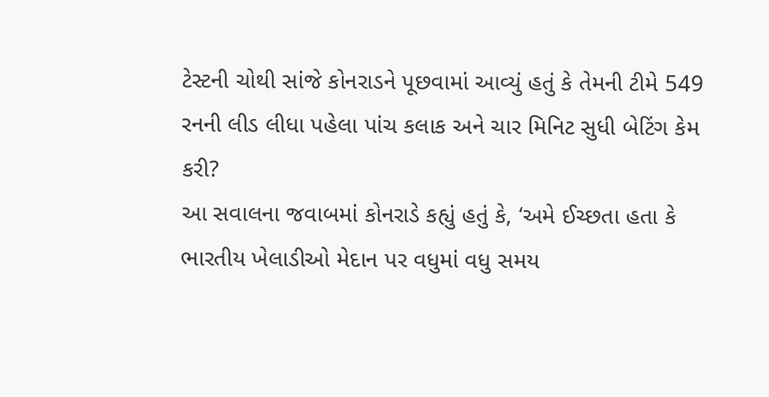ટેસ્ટની ચોથી સાંજે કોનરાડને પૂછવામાં આવ્યું હતું કે તેમની ટીમે 549 રનની લીડ લીધા પહેલા પાંચ કલાક અને ચાર મિનિટ સુધી બેટિંગ કેમ કરી?
આ સવાલના જવાબમાં કોનરાડે કહ્યું હતું કે, ‘અમે ઈચ્છતા હતા કે ભારતીય ખેલાડીઓ મેદાન પર વધુમાં વધુ સમય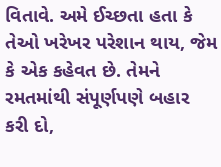વિતાવે. અમે ઈચ્છતા હતા કે તેઓ ખરેખર પરેશાન થાય, જેમ કે એક કહેવત છે. તેમને રમતમાંથી સંપૂર્ણપણે બહાર કરી દો,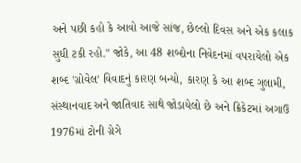અને પછી કહો કે આવો આજે સાંજ, છેલ્લો દિવસ અને એક કલાક સુધી ટકી રહો." જોકે, આ 48 શબ્દોના નિવેદનમાં વપરાયેલો એક શબ્દ 'ગ્રોવેલ' વિવાદનું કારણ બન્યો, કારણ કે આ શબ્દ ગુલામી, સંસ્થાનવાદ અને જાતિવાદ સાથે જોડાયેલો છે અને ક્રિકેટમાં અગાઉ 1976માં ટોની ગ્રેગે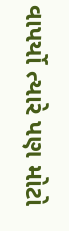વાપર્યો ત્યારે પણ મોટો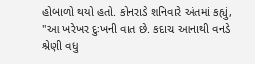હોબાળો થયો હતો. કોનરાડે શનિવારે અંતમાં કહ્યું, "આ ખરેખર દુઃખની વાત છે. કદાચ આનાથી વનડે શ્રેણી વધુ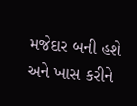મજેદાર બની હશે અને ખાસ કરીને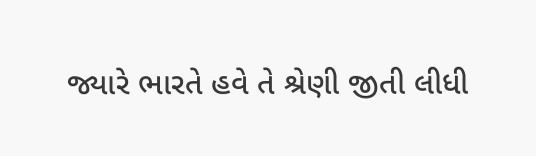જ્યારે ભારતે હવે તે શ્રેણી જીતી લીધી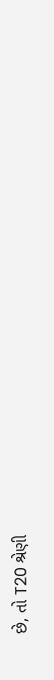છે, તો T20 શ્રેણી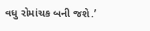વધુ રોમાંચક બની જશે.’